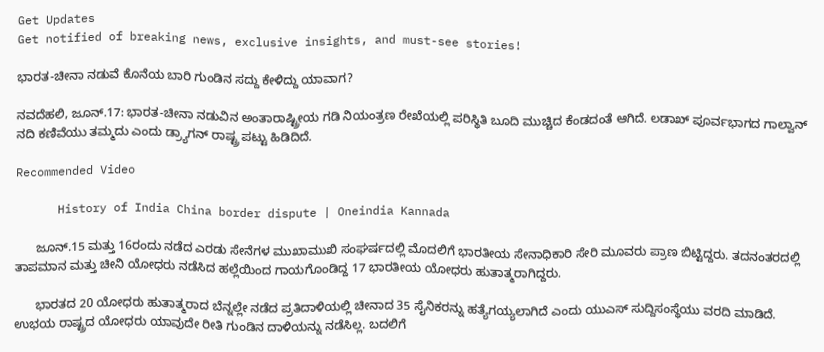Get Updates
Get notified of breaking news, exclusive insights, and must-see stories!

ಭಾರತ-ಚೀನಾ ನಡುವೆ ಕೊನೆಯ ಬಾರಿ ಗುಂಡಿನ ಸದ್ದು ಕೇಳಿದ್ದು ಯಾವಾಗ?

ನವದೆಹಲಿ, ಜೂನ್.17: ಭಾರತ-ಚೀನಾ ನಡುವಿನ ಅಂತಾರಾಷ್ಟ್ರೀಯ ಗಡಿ ನಿಯಂತ್ರಣ ರೇಖೆಯಲ್ಲಿ ಪರಿಸ್ಥಿತಿ ಬೂದಿ ಮುಚ್ಚಿದ ಕೆಂಡದಂತೆ ಆಗಿದೆ. ಲಡಾಖ್ ಪೂರ್ವಭಾಗದ ಗಾಲ್ವಾನ್ ನದಿ ಕಣಿವೆಯು ತಮ್ಮದು ಎಂದು ಡ್ರ್ಯಾಗನ್ ರಾಷ್ಟ್ರ ಪಟ್ಟು ಹಿಡಿದಿದೆ.

Recommended Video

      History of India China border dispute | Oneindia Kannada

      ಜೂನ್.15 ಮತ್ತು 16ರಂದು ನಡೆದ ಎರಡು ಸೇನೆಗಳ ಮುಖಾಮುಖಿ ಸಂಘರ್ಷದಲ್ಲಿ ಮೊದಲಿಗೆ ಭಾರತೀಯ ಸೇನಾಧಿಕಾರಿ ಸೇರಿ ಮೂವರು ಪ್ರಾಣ ಬಿಟ್ಟಿದ್ದರು. ತದನಂತರದಲ್ಲಿ ತಾಪಮಾನ ಮತ್ತು ಚೀನಿ ಯೋಧರು ನಡೆಸಿದ ಹಲ್ಲೆಯಿಂದ ಗಾಯಗೊಂಡಿದ್ದ 17 ಭಾರತೀಯ ಯೋಧರು ಹುತಾತ್ಮರಾಗಿದ್ದರು.

      ಭಾರತದ 20 ಯೋಧರು ಹುತಾತ್ಮರಾದ ಬೆನ್ನಲ್ಲೇ ನಡೆದ ಪ್ರತಿದಾಳಿಯಲ್ಲಿ ಚೀನಾದ 35 ಸೈನಿಕರನ್ನು ಹತ್ಯೆಗಯ್ಯಲಾಗಿದೆ ಎಂದು ಯುಎಸ್ ಸುದ್ದಿಸಂಸ್ಥೆಯು ವರದಿ ಮಾಡಿದೆ. ಉಭಯ ರಾಷ್ಟ್ರದ ಯೋಧರು ಯಾವುದೇ ರೀತಿ ಗುಂಡಿನ ದಾಳಿಯನ್ನು ನಡೆಸಿಲ್ಲ. ಬದಲಿಗೆ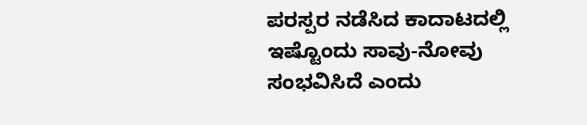ಪರಸ್ಪರ ನಡೆಸಿದ ಕಾದಾಟದಲ್ಲಿ ಇಷ್ಟೊಂದು ಸಾವು-ನೋವು ಸಂಭವಿಸಿದೆ ಎಂದು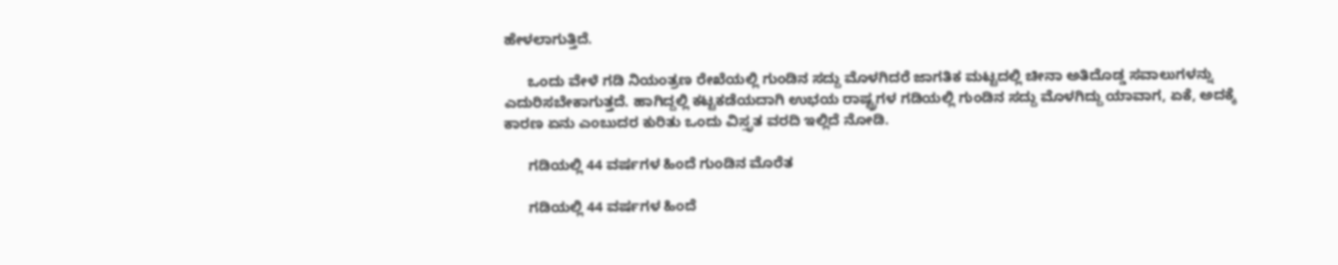ಹೇಳಲಾಗುತ್ತಿದೆ.

      ಒಂದು ವೇಳೆ ಗಡಿ ನಿಯಂತ್ರಣ ರೇಖೆಯಲ್ಲಿ ಗುಂಡಿನ ಸದ್ದು ಮೊಳಗಿದರೆ ಜಾಗತಿಕ ಮಟ್ಟದಲ್ಲಿ ಚೀನಾ ಅತಿದೊಡ್ಡ ಸವಾಲುಗಳನ್ನು ಎದುರಿಸಬೇಕಾಗುತ್ತದೆ. ಹಾಗಿದ್ದಲ್ಲಿ ಕಟ್ಟಕಡೆಯದಾಗಿ ಉಭಯ ರಾಷ್ಟ್ರಗಳ ಗಡಿಯಲ್ಲಿ ಗುಂಡಿನ ಸದ್ದು ಮೊಳಗಿದ್ದು ಯಾವಾಗ, ಏಕೆ, ಅದಕ್ಕೆ ಕಾರಣ ಏನು ಎಂಬುದರ ಕುರಿತು ಒಂದು ವಿಸ್ತೃತ ವರದಿ ಇಲ್ಲಿದೆ ನೋಡಿ.

      ಗಡಿಯಲ್ಲಿ 44 ವರ್ಷಗಳ ಹಿಂದೆ ಗುಂಡಿನ ಮೊರೆತ

      ಗಡಿಯಲ್ಲಿ 44 ವರ್ಷಗಳ ಹಿಂದೆ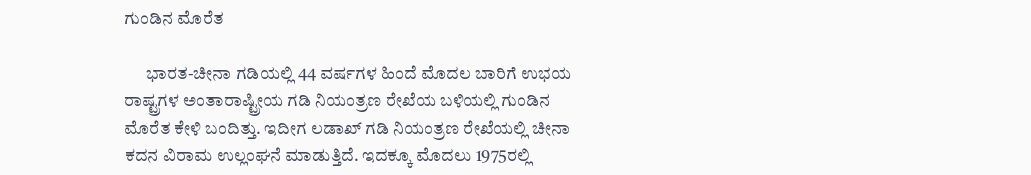ಗುಂಡಿನ ಮೊರೆತ

      ಭಾರತ-ಚೀನಾ ಗಡಿಯಲ್ಲಿ 44 ವರ್ಷಗಳ ಹಿಂದೆ ಮೊದಲ ಬಾರಿಗೆ ಉಭಯ ರಾಷ್ಟ್ರಗಳ ಅಂತಾರಾಷ್ಟ್ರೀಯ ಗಡಿ ನಿಯಂತ್ರಣ ರೇಖೆಯ ಬಳಿಯಲ್ಲಿ ಗುಂಡಿನ ಮೊರೆತ ಕೇಳಿ ಬಂದಿತ್ತು. ಇದೀಗ ಲಡಾಖ್ ಗಡಿ ನಿಯಂತ್ರಣ ರೇಖೆಯಲ್ಲಿ ಚೀನಾ ಕದನ ವಿರಾಮ ಉಲ್ಲಂಘನೆ ಮಾಡುತ್ತಿದೆ. ಇದಕ್ಕೂ ಮೊದಲು 1975ರಲ್ಲಿ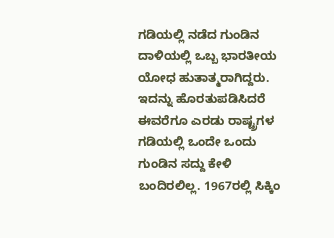ಗಡಿಯಲ್ಲಿ ನಡೆದ ಗುಂಡಿನ ದಾಳಿಯಲ್ಲಿ ಒಬ್ಬ ಭಾರತೀಯ ಯೋಧ ಹುತಾತ್ಮರಾಗಿದ್ದರು. ಇದನ್ನು ಹೊರತುಪಡಿಸಿದರೆ ಈವರೆಗೂ ಎರಡು ರಾಷ್ಟ್ರಗಳ ಗಡಿಯಲ್ಲಿ ಒಂದೇ ಒಂದು ಗುಂಡಿನ ಸದ್ದು ಕೇಳಿ ಬಂದಿರಲಿಲ್ಲ. 1967ರಲ್ಲಿ ಸಿಕ್ಕಿಂ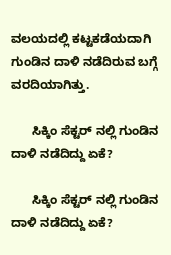ವಲಯದಲ್ಲಿ ಕಟ್ಟಕಡೆಯದಾಗಿ ಗುಂಡಿನ ದಾಳಿ ನಡೆದಿರುವ ಬಗ್ಗೆ ವರದಿಯಾಗಿತ್ತು.

      ಸಿಕ್ಕಿಂ ಸೆಕ್ಟರ್ ನಲ್ಲಿ ಗುಂಡಿನ ದಾಳಿ ನಡೆದಿದ್ದು ಏಕೆ?

      ಸಿಕ್ಕಿಂ ಸೆಕ್ಟರ್ ನಲ್ಲಿ ಗುಂಡಿನ ದಾಳಿ ನಡೆದಿದ್ದು ಏಕೆ?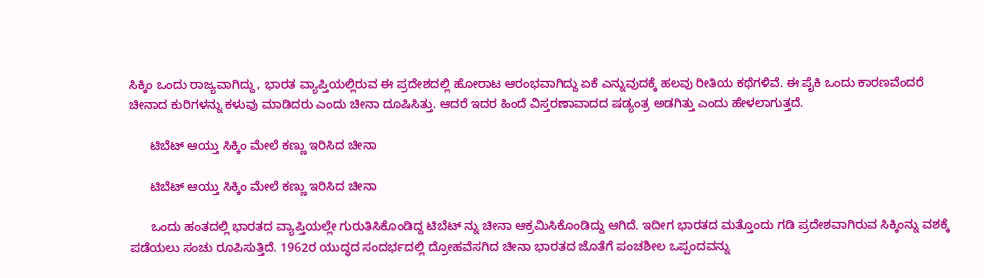ಸಿಕ್ಕಿಂ ಒಂದು ರಾಜ್ಯವಾಗಿದ್ದು, ಭಾರತ ವ್ಯಾಪ್ತಿಯಲ್ಲಿರುವ ಈ ಪ್ರದೇಶದಲ್ಲಿ ಹೋರಾಟ ಆರಂಭವಾಗಿದ್ದು ಏಕೆ ಎನ್ನುವುದಕ್ಕೆ ಹಲವು ರೀತಿಯ ಕಥೆಗಳಿವೆ. ಈ ಪೈಕಿ ಒಂದು ಕಾರಣವೆಂದರೆ ಚೀನಾದ ಕುರಿಗಳನ್ನು ಕಳುವು ಮಾಡಿದರು ಎಂದು ಚೀನಾ ದೂಷಿಸಿತ್ತು. ಆದರೆ ಇದರ ಹಿಂದೆ ವಿಸ್ತರಣಾವಾದದ ಷಡ್ಯಂತ್ರ ಅಡಗಿತ್ತು ಎಂದು ಹೇಳಲಾಗುತ್ತದೆ.

      ಟಿಬೆಟ್ ಆಯ್ತು ಸಿಕ್ಕಿಂ ಮೇಲೆ ಕಣ್ಣು ಇರಿಸಿದ ಚೀನಾ

      ಟಿಬೆಟ್ ಆಯ್ತು ಸಿಕ್ಕಿಂ ಮೇಲೆ ಕಣ್ಣು ಇರಿಸಿದ ಚೀನಾ

      ಒಂದು ಹಂತದಲ್ಲಿ ಭಾರತದ ವ್ಯಾಪ್ತಿಯಲ್ಲೇ ಗುರುತಿಸಿಕೊಂಡಿದ್ದ ಟಿಬೆಟ್ ನ್ನು ಚೀನಾ ಆಕ್ರಮಿಸಿಕೊಂಡಿದ್ದು ಆಗಿದೆ. ಇದೀಗ ಭಾರತದ ಮತ್ತೊಂದು ಗಡಿ ಪ್ರದೇಶವಾಗಿರುವ ಸಿಕ್ಕಿಂನ್ನು ವಶಕ್ಕೆ ಪಡೆಯಲು ಸಂಚು ರೂಪಿಸುತ್ತಿದೆ. 1962ರ ಯುದ್ಧದ ಸಂದರ್ಭದಲ್ಲಿ ದ್ರೋಹವೆಸಗಿದ ಚೀನಾ ಭಾರತದ ಜೊತೆಗೆ ಪಂಚಶೀಲ ಒಪ್ಪಂದವನ್ನು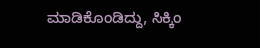ಮಾಡಿಕೊಂಡಿದ್ದು, ಸಿಕ್ಕಿಂ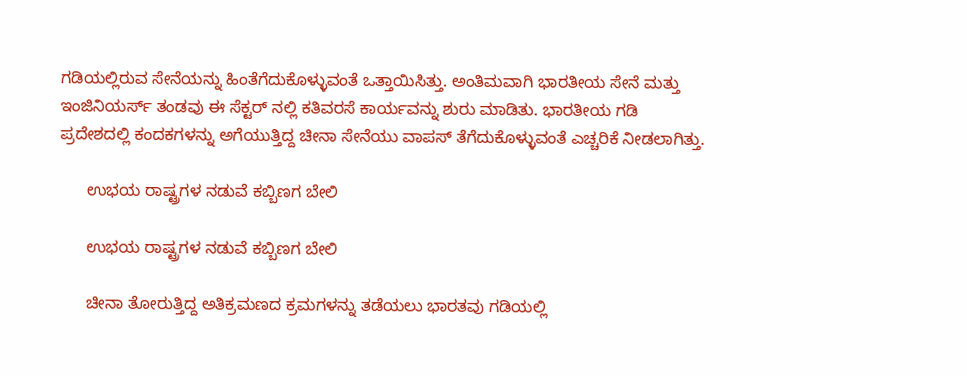ಗಡಿಯಲ್ಲಿರುವ ಸೇನೆಯನ್ನು ಹಿಂತೆಗೆದುಕೊಳ್ಳುವಂತೆ ಒತ್ತಾಯಿಸಿತ್ತು. ಅಂತಿಮವಾಗಿ ಭಾರತೀಯ ಸೇನೆ ಮತ್ತು ಇಂಜಿನಿಯರ್ಸ್ ತಂಡವು ಈ ಸೆಕ್ಟರ್ ನಲ್ಲಿ ಕತಿವರಸೆ ಕಾರ್ಯವನ್ನು ಶುರು ಮಾಡಿತು. ಭಾರತೀಯ ಗಡಿ ಪ್ರದೇಶದಲ್ಲಿ ಕಂದಕಗಳನ್ನು ಅಗೆಯುತ್ತಿದ್ದ ಚೀನಾ ಸೇನೆಯು ವಾಪಸ್ ತೆಗೆದುಕೊಳ್ಳುವಂತೆ ಎಚ್ಚರಿಕೆ ನೀಡಲಾಗಿತ್ತು.

      ಉಭಯ ರಾಷ್ಟ್ರಗಳ ನಡುವೆ ಕಬ್ಬಿಣಗ ಬೇಲಿ

      ಉಭಯ ರಾಷ್ಟ್ರಗಳ ನಡುವೆ ಕಬ್ಬಿಣಗ ಬೇಲಿ

      ಚೀನಾ ತೋರುತ್ತಿದ್ದ ಅತಿಕ್ರಮಣದ ಕ್ರಮಗಳನ್ನು ತಡೆಯಲು ಭಾರತವು ಗಡಿಯಲ್ಲಿ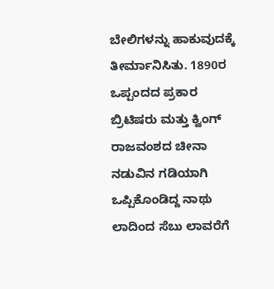ಬೇಲಿಗಳನ್ನು ಹಾಕುವುದಕ್ಕೆ ತೀರ್ಮಾನಿಸಿತು. 1890ರ ಒಪ್ಪಂದದ ಪ್ರಕಾರ ಬ್ರಿಟಿಷರು ಮತ್ತು ಕ್ವಿಂಗ್ ರಾಜವಂಶದ ಚೀನಾ ನಡುವಿನ ಗಡಿಯಾಗಿ ಒಪ್ಪಿಕೊಂಡಿದ್ದ ನಾಥು ಲಾದಿಂದ ಸೆಬು ಲಾವರೆಗೆ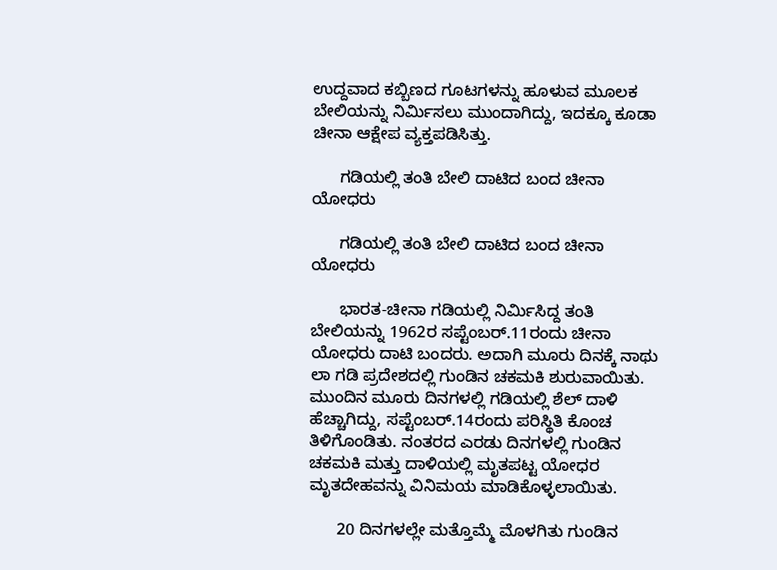ಉದ್ದವಾದ ಕಬ್ಬಿಣದ ಗೂಟಗಳನ್ನು ಹೂಳುವ ಮೂಲಕ ಬೇಲಿಯನ್ನು ನಿರ್ಮಿಸಲು ಮುಂದಾಗಿದ್ದು, ಇದಕ್ಕೂ ಕೂಡಾ ಚೀನಾ ಆಕ್ಷೇಪ ವ್ಯಕ್ತಪಡಿಸಿತ್ತು.

      ಗಡಿಯಲ್ಲಿ ತಂತಿ ಬೇಲಿ ದಾಟಿದ ಬಂದ ಚೀನಾ ಯೋಧರು

      ಗಡಿಯಲ್ಲಿ ತಂತಿ ಬೇಲಿ ದಾಟಿದ ಬಂದ ಚೀನಾ ಯೋಧರು

      ಭಾರತ-ಚೀನಾ ಗಡಿಯಲ್ಲಿ ನಿರ್ಮಿಸಿದ್ದ ತಂತಿ ಬೇಲಿಯನ್ನು 1962ರ ಸಪ್ಟೆಂಬರ್.11ರಂದು ಚೀನಾ ಯೋಧರು ದಾಟಿ ಬಂದರು. ಅದಾಗಿ ಮೂರು ದಿನಕ್ಕೆ ನಾಥು ಲಾ ಗಡಿ ಪ್ರದೇಶದಲ್ಲಿ ಗುಂಡಿನ ಚಕಮಕಿ ಶುರುವಾಯಿತು. ಮುಂದಿನ ಮೂರು ದಿನಗಳಲ್ಲಿ ಗಡಿಯಲ್ಲಿ ಶೆಲ್ ದಾಳಿ ಹೆಚ್ಚಾಗಿದ್ದು, ಸಪ್ಟೆಂಬರ್.14ರಂದು ಪರಿಸ್ಥಿತಿ ಕೊಂಚ ತಿಳಿಗೊಂಡಿತು. ನಂತರದ ಎರಡು ದಿನಗಳಲ್ಲಿ ಗುಂಡಿನ ಚಕಮಕಿ ಮತ್ತು ದಾಳಿಯಲ್ಲಿ ಮೃತಪಟ್ಟ ಯೋಧರ ಮೃತದೇಹವನ್ನು ವಿನಿಮಯ ಮಾಡಿಕೊಳ್ಳಲಾಯಿತು.

      20 ದಿನಗಳಲ್ಲೇ ಮತ್ತೊಮ್ಮೆ ಮೊಳಗಿತು ಗುಂಡಿನ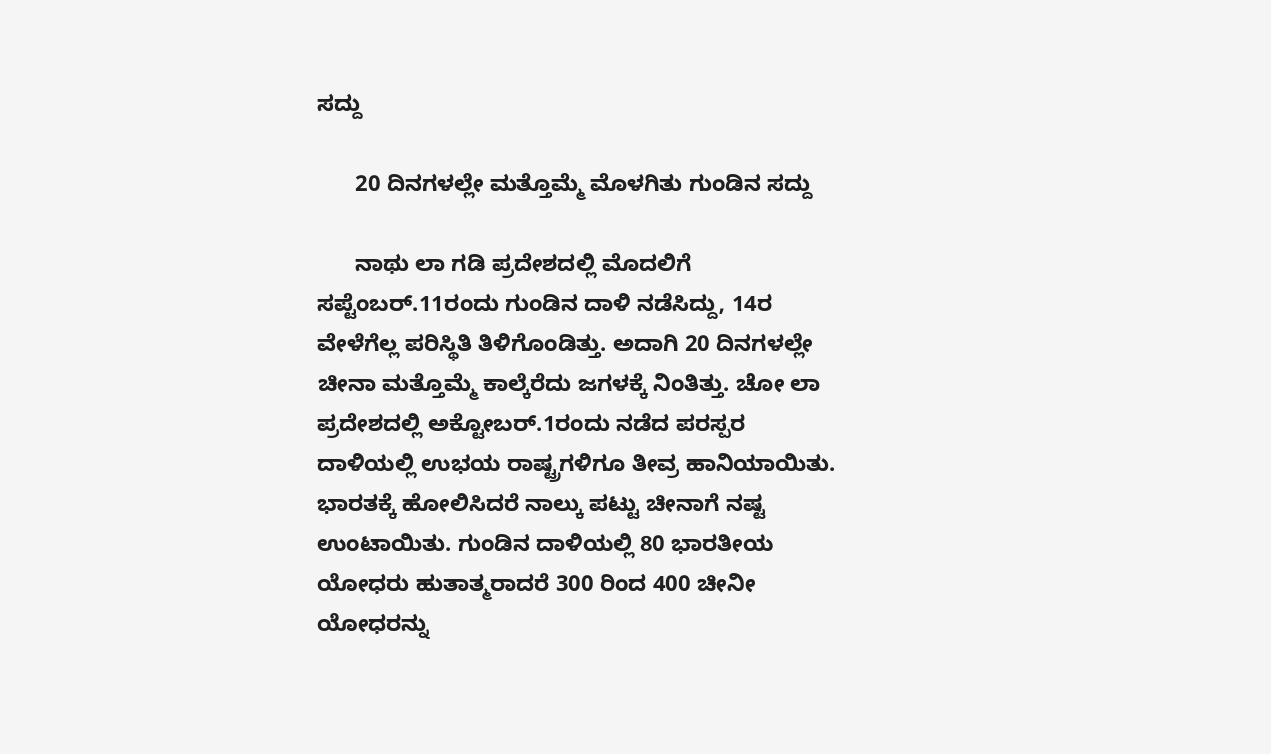ಸದ್ದು

      20 ದಿನಗಳಲ್ಲೇ ಮತ್ತೊಮ್ಮೆ ಮೊಳಗಿತು ಗುಂಡಿನ ಸದ್ದು

      ನಾಥು ಲಾ ಗಡಿ ಪ್ರದೇಶದಲ್ಲಿ ಮೊದಲಿಗೆ ಸಪ್ಟೆಂಬರ್.11ರಂದು ಗುಂಡಿನ ದಾಳಿ ನಡೆಸಿದ್ದು, 14ರ ವೇಳೆಗೆಲ್ಲ ಪರಿಸ್ಥಿತಿ ತಿಳಿಗೊಂಡಿತ್ತು. ಅದಾಗಿ 20 ದಿನಗಳಲ್ಲೇ ಚೀನಾ ಮತ್ತೊಮ್ಮೆ ಕಾಲ್ಕೆರೆದು ಜಗಳಕ್ಕೆ ನಿಂತಿತ್ತು. ಚೋ ಲಾ ಪ್ರದೇಶದಲ್ಲಿ ಅಕ್ಟೋಬರ್.1ರಂದು ನಡೆದ ಪರಸ್ಪರ ದಾಳಿಯಲ್ಲಿ ಉಭಯ ರಾಷ್ಟ್ರಗಳಿಗೂ ತೀವ್ರ ಹಾನಿಯಾಯಿತು. ಭಾರತಕ್ಕೆ ಹೋಲಿಸಿದರೆ ನಾಲ್ಕು ಪಟ್ಟು ಚೀನಾಗೆ ನಷ್ಟ ಉಂಟಾಯಿತು. ಗುಂಡಿನ ದಾಳಿಯಲ್ಲಿ 80 ಭಾರತೀಯ ಯೋಧರು ಹುತಾತ್ಮರಾದರೆ 300 ರಿಂದ 400 ಚೀನೀ ಯೋಧರನ್ನು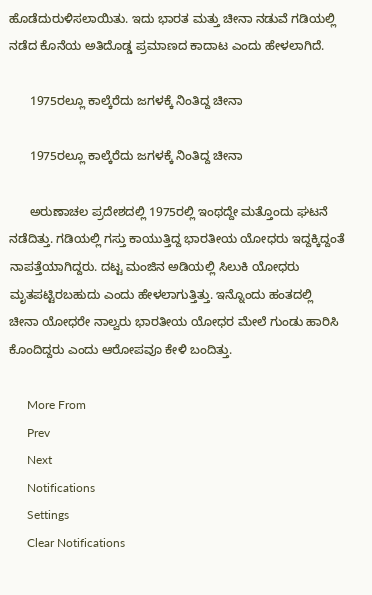ಹೊಡೆದುರುಳಿಸಲಾಯಿತು. ಇದು ಭಾರತ ಮತ್ತು ಚೀನಾ ನಡುವೆ ಗಡಿಯಲ್ಲಿ ನಡೆದ ಕೊನೆಯ ಅತಿದೊಡ್ಡ ಪ್ರಮಾಣದ ಕಾದಾಟ ಎಂದು ಹೇಳಲಾಗಿದೆ.

      1975ರಲ್ಲೂ ಕಾಲ್ಕೆರೆದು ಜಗಳಕ್ಕೆ ನಿಂತಿದ್ದ ಚೀನಾ

      1975ರಲ್ಲೂ ಕಾಲ್ಕೆರೆದು ಜಗಳಕ್ಕೆ ನಿಂತಿದ್ದ ಚೀನಾ

      ಅರುಣಾಚಲ ಪ್ರದೇಶದಲ್ಲಿ 1975ರಲ್ಲಿ ಇಂಥದ್ದೇ ಮತ್ತೊಂದು ಘಟನೆ ನಡೆದಿತ್ತು. ಗಡಿಯಲ್ಲಿ ಗಸ್ತು ಕಾಯುತ್ತಿದ್ದ ಭಾರತೀಯ ಯೋಧರು ಇದ್ದಕ್ಕಿದ್ದಂತೆ ನಾಪತ್ತೆಯಾಗಿದ್ದರು. ದಟ್ಟ ಮಂಜಿನ ಅಡಿಯಲ್ಲಿ ಸಿಲುಕಿ ಯೋಧರು ಮೃತಪಟ್ಟಿರಬಹುದು ಎಂದು ಹೇಳಲಾಗುತ್ತಿತ್ತು. ಇನ್ನೊಂದು ಹಂತದಲ್ಲಿ ಚೀನಾ ಯೋಧರೇ ನಾಲ್ವರು ಭಾರತೀಯ ಯೋಧರ ಮೇಲೆ ಗುಂಡು ಹಾರಿಸಿ ಕೊಂದಿದ್ದರು ಎಂದು ಆರೋಪವೂ ಕೇಳಿ ಬಂದಿತ್ತು.

      More From
      Prev
      Next
      Notifications
      Settings
      Clear Notifications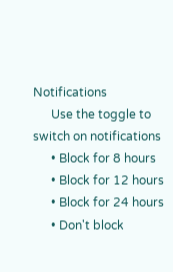Notifications
      Use the toggle to switch on notifications
      • Block for 8 hours
      • Block for 12 hours
      • Block for 24 hours
      • Don't block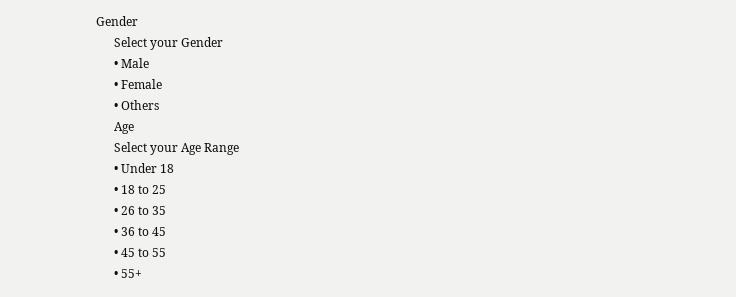Gender
      Select your Gender
      • Male
      • Female
      • Others
      Age
      Select your Age Range
      • Under 18
      • 18 to 25
      • 26 to 35
      • 36 to 45
      • 45 to 55
      • 55+